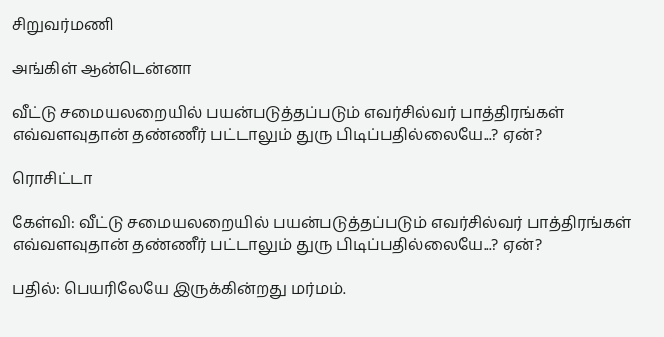சிறுவர்மணி

அங்கிள் ஆன்டென்னா

வீட்டு சமையலறையில் பயன்படுத்தப்படும் எவர்சில்வர் பாத்திரங்கள் எவ்வளவுதான் தண்ணீர் பட்டாலும் துரு பிடிப்பதில்லையே...? ஏன்?

ரொசிட்டா

கேள்வி: வீட்டு சமையலறையில் பயன்படுத்தப்படும் எவர்சில்வர் பாத்திரங்கள் எவ்வளவுதான் தண்ணீர் பட்டாலும் துரு பிடிப்பதில்லையே...? ஏன்?

பதில்: பெயரிலேயே இருக்கின்றது மர்மம்.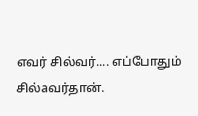எவர் சில்வர்.... எப்போதும் சில்aவர்தான்.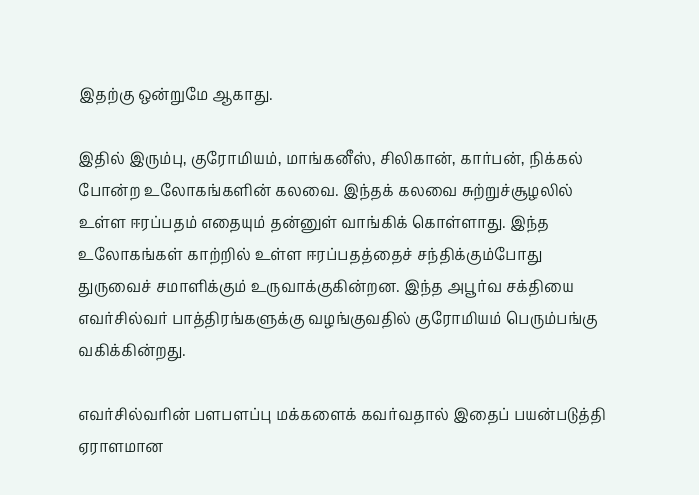இதற்கு ஒன்றுமே ஆகாது.

இதில் இரும்பு, குரோமியம், மாங்கனீஸ், சிலிகான், கார்பன், நிக்கல் போன்ற உலோகங்களின் கலவை. இந்தக் கலவை சுற்றுச்சூழலில் உள்ள ஈரப்பதம் எதையும் தன்னுள் வாங்கிக் கொள்ளாது. இந்த உலோகங்கள் காற்றில் உள்ள ஈரப்பதத்தைச் சந்திக்கும்போது துருவைச் சமாளிக்கும் உருவாக்குகின்றன. இந்த அபூர்வ சக்தியை எவர்சில்வர் பாத்திரங்களுக்கு வழங்குவதில் குரோமியம் பெரும்பங்கு வகிக்கின்றது.

எவர்சில்வரின் பளபளப்பு மக்களைக் கவர்வதால் இதைப் பயன்படுத்தி ஏராளமான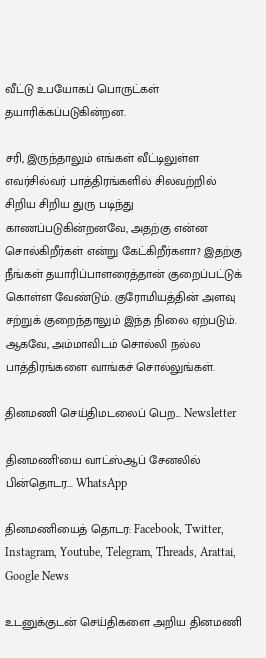வீட்டு உபயோகப் பொருட்கள் தயாரிக்கப்படுகின்றன.

சரி, இருந்தாலும் எங்கள் வீட்டிலுள்ள எவர்சில்வர் பாத்திரங்களில் சிலவற்றில் சிறிய சிறிய துரு படிந்து காணப்படுகின்றனவே, அதற்கு என்ன சொல்கிறீர்கள் என்று கேட்கிறீர்களா? இதற்கு நீங்கள் தயாரிப்பாளரைத்தான் குறைப்பட்டுக் கொள்ள வேண்டும். குரோமியத்தின் அளவு சற்றுக் குறைந்தாலும் இந்த நிலை ஏற்படும். ஆகவே, அம்மாவிடம் சொல்லி நல்ல பாத்திரங்களை வாங்கச் சொல்லுங்கள்.

தினமணி செய்திமடலைப் பெற... Newsletter

தினமணி'யை வாட்ஸ்ஆப் சேனலில் பின்தொடர... WhatsApp

தினமணியைத் தொடர: Facebook, Twitter, Instagram, Youtube, Telegram, Threads, Arattai, Google News

உடனுக்குடன் செய்திகளை அறிய தினமணி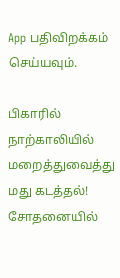App பதிவிறக்கம் செய்யவும்.

பிகாரில் நாற்காலியில் மறைத்துவைத்து மது கடத்தல்! சோதனையில்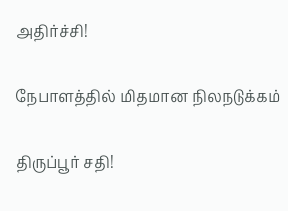அதிர்ச்சி!

நேபாளத்தில் மிதமான நிலநடுக்கம்

திருப்பூர் சதி!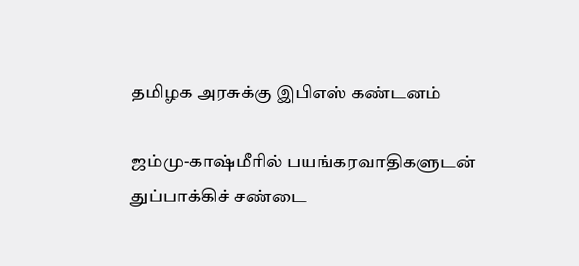தமிழக அரசுக்கு இபிஎஸ் கண்டனம்

ஜம்மு-காஷ்மீரில் பயங்கரவாதிகளுடன் துப்பாக்கிச் சண்டை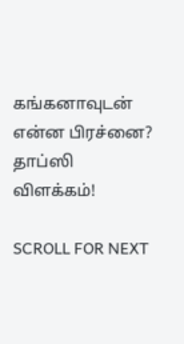கங்கனாவுடன் என்ன பிரச்னை? தாப்ஸி விளக்கம்!

SCROLL FOR NEXT